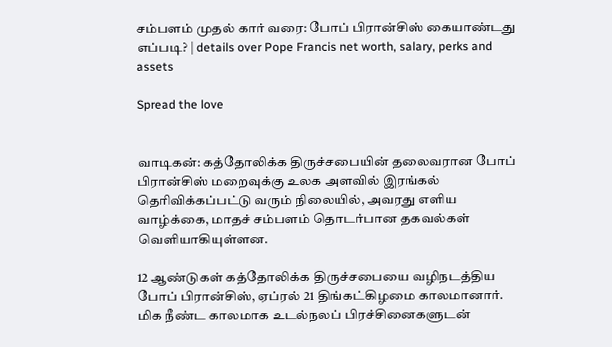சம்பளம் முதல் கார் வரை: போப் பிரான்சிஸ் கையாண்டது எப்படி? | details over Pope Francis net worth, salary, perks and assets

Spread the love


வாடிகன்: கத்தோலிக்க திருச்சபையின் தலைவரான போப் பிரான்சிஸ் மறைவுக்கு உலக அளவில் இரங்கல் தெரிவிக்கப்பட்டு வரும் நிலையில், அவரது எளிய வாழ்க்கை, மாதச் சம்பளம் தொடர்பான தகவல்கள் வெளியாகியுள்ளன.

12 ஆண்டுகள் கத்தோலிக்க திருச்சபையை வழிநடத்திய போப் பிரான்சிஸ், ஏப்ரல் 21 திங்கட்கிழமை காலமானார். மிக நீண்ட காலமாக உடல்நலப் பிரச்சினைகளுடன்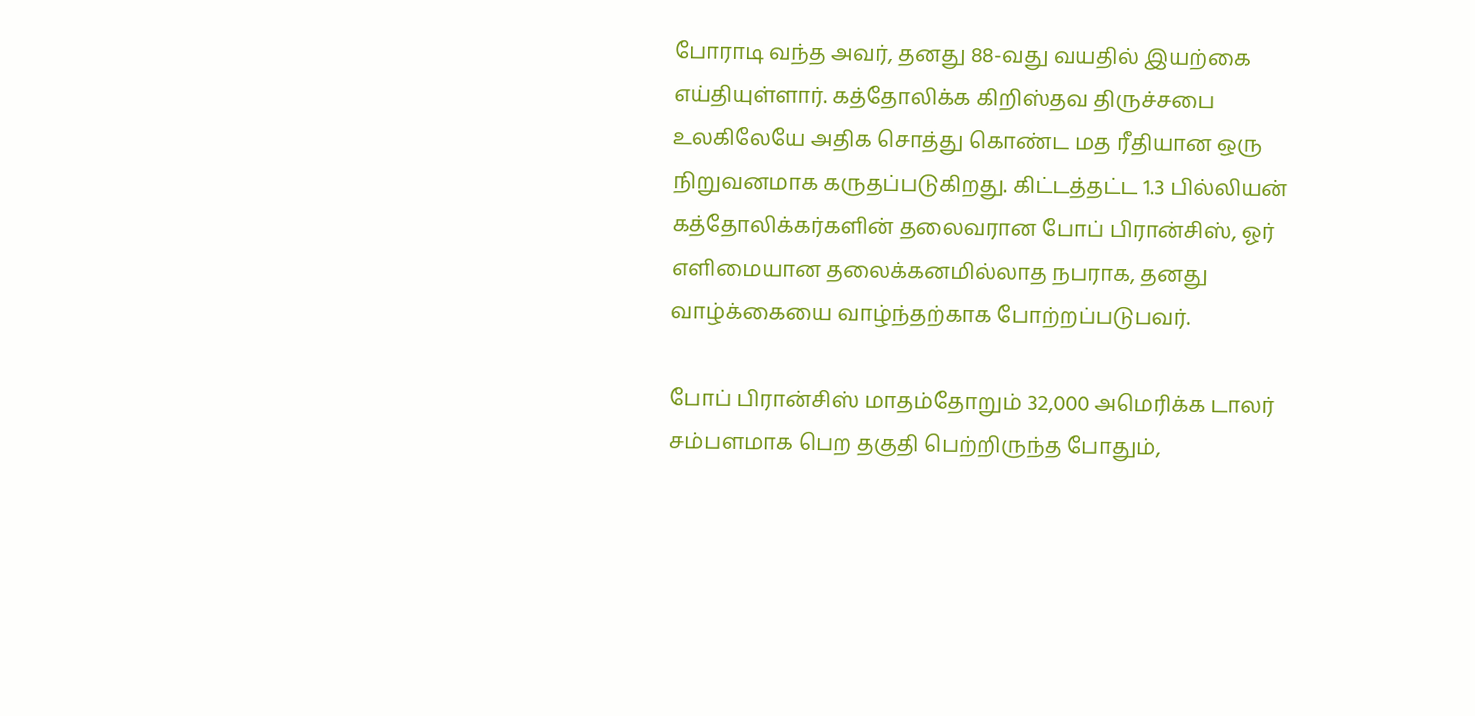போராடி வந்த அவர், தனது 88-வது வயதில் இயற்கை எய்தியுள்ளார். கத்தோலிக்க கிறிஸ்தவ திருச்சபை உலகிலேயே அதிக சொத்து கொண்ட மத ரீதியான ஒரு நிறுவனமாக கருதப்படுகிறது. கிட்டத்தட்ட 1.3 பில்லியன் கத்தோலிக்கர்களின் தலைவரான போப் பிரான்சிஸ், ஓர் எளிமையான தலைக்கனமில்லாத நபராக, தனது வாழ்க்கையை வாழ்ந்தற்காக போற்றப்படுபவர்.

போப் பிரான்சிஸ் மாதம்தோறும் 32,000 அமெரிக்க டாலர் சம்பளமாக பெற தகுதி பெற்றிருந்த போதும்,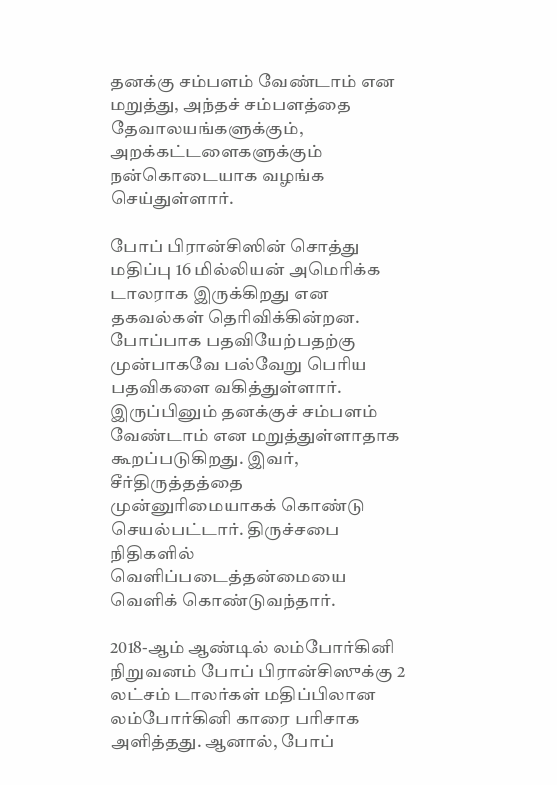தனக்கு சம்பளம் வேண்டாம் என மறுத்து, அந்தச் சம்பளத்தை தேவாலயங்களுக்கும், அறக்கட்டளைகளுக்கும் நன்கொடையாக வழங்க செய்துள்ளார்.

போப் பிரான்சிஸின் சொத்து மதிப்பு 16 மில்லியன் அமெரிக்க டாலராக இருக்கிறது என தகவல்கள் தெரிவிக்கின்றன. போப்பாக பதவியேற்பதற்கு முன்பாகவே பல்வேறு பெரிய பதவிகளை வகித்துள்ளார். இருப்பினும் தனக்குச் சம்பளம் வேண்டாம் என மறுத்துள்ளாதாக கூறப்படுகிறது. இவர், சீர்திருத்தத்தை முன்னுரிமையாகக் கொண்டு செயல்பட்டார். திருச்சபை நிதிகளில் வெளிப்படைத்தன்மையை வெளிக் கொண்டுவந்தார்.

2018-ஆம் ஆண்டில் லம்போர்கினி நிறுவனம் போப் பிரான்சிஸுக்கு 2 லட்சம் டாலர்கள் மதிப்பிலான லம்போர்கினி காரை பரிசாக அளித்தது. ஆனால், போப்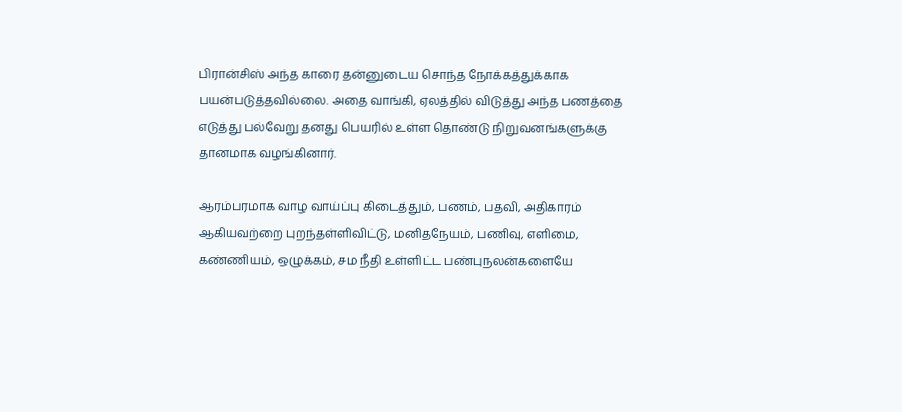பிரான்சிஸ் அந்த காரை தன்னுடைய சொந்த நோக்கத்துக்காக பயன்படுத்தவில்லை. அதை வாங்கி, ஏலத்தில் விடுத்து அந்த பணத்தை எடுத்து பல்வேறு தனது பெயரில் உள்ள தொண்டு நிறுவனங்களுக்கு தானமாக வழங்கினார்.

ஆரம்பரமாக வாழ வாய்ப்பு கிடைத்தும், பணம், பதவி, அதிகாரம் ஆகியவற்றை புறந்தள்ளிவிட்டு, மனிதநேயம், பணிவு, எளிமை, கண்ணியம், ஒழுக்கம், சம நீதி உள்ளிட்ட பண்புநலன்களையே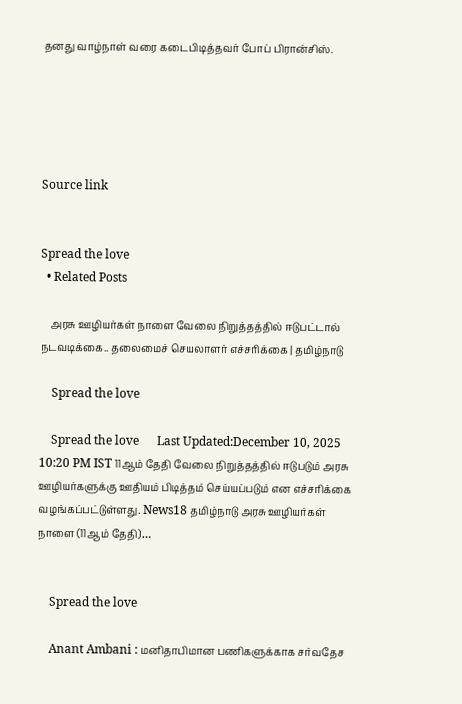தனது வாழ்நாள் வரை கடைபிடித்தவர் போப் பிரான்சிஸ்.





Source link


Spread the love
  • Related Posts

    அரசு ஊழியர்கள் நாளை வேலை நிறுத்தத்தில் ஈடுபட்டால் நடவடிக்கை.. தலைமைச் செயலாளர் எச்சரிக்கை | தமிழ்நாடு

    Spread the love

    Spread the love      Last Updated:December 10, 2025 10:20 PM IST 11ஆம் தேதி வேலை நிறுத்தத்தில் ஈடுபடும் அரசு ஊழியர்களுக்கு ஊதியம் பிடித்தம் செய்யப்படும் என எச்சரிக்கை வழங்கப்பட்டுள்ளது. News18 தமிழ்நாடு அரசு ஊழியர்கள் நாளை (11ஆம் தேதி)…


    Spread the love

    Anant Ambani : மனிதாபிமான பணிகளுக்காக சர்வதேச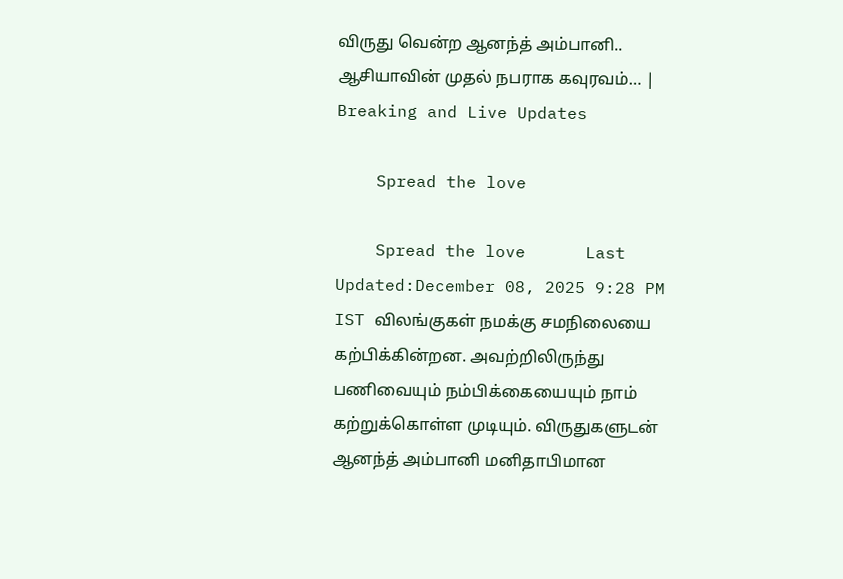விருது வென்ற ஆனந்த் அம்பானி.. ஆசியாவின் முதல் நபராக கவுரவம்… | Breaking and Live Updates

    Spread the love

    Spread the love      Last Updated:December 08, 2025 9:28 PM IST விலங்குகள் நமக்கு சமநிலையை கற்பிக்கின்றன. அவற்றிலிருந்து பணிவையும் நம்பிக்கையையும் நாம் கற்றுக்கொள்ள முடியும். விருதுகளுடன் ஆனந்த் அம்பானி மனிதாபிமான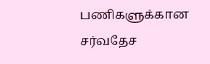பணிகளுக்கான சர்வதேச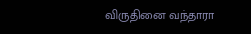விருதினை வந்தாரா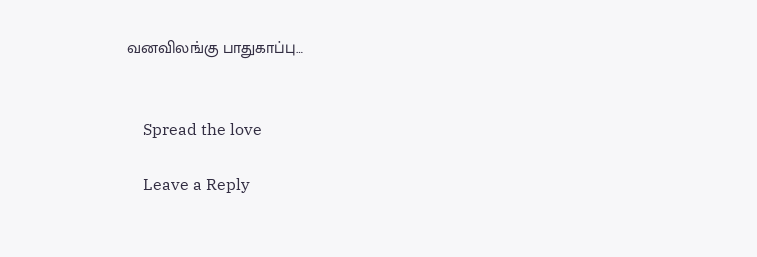வனவிலங்கு பாதுகாப்பு…


    Spread the love

    Leave a Reply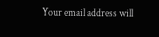Your email address will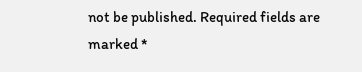not be published. Required fields are marked *